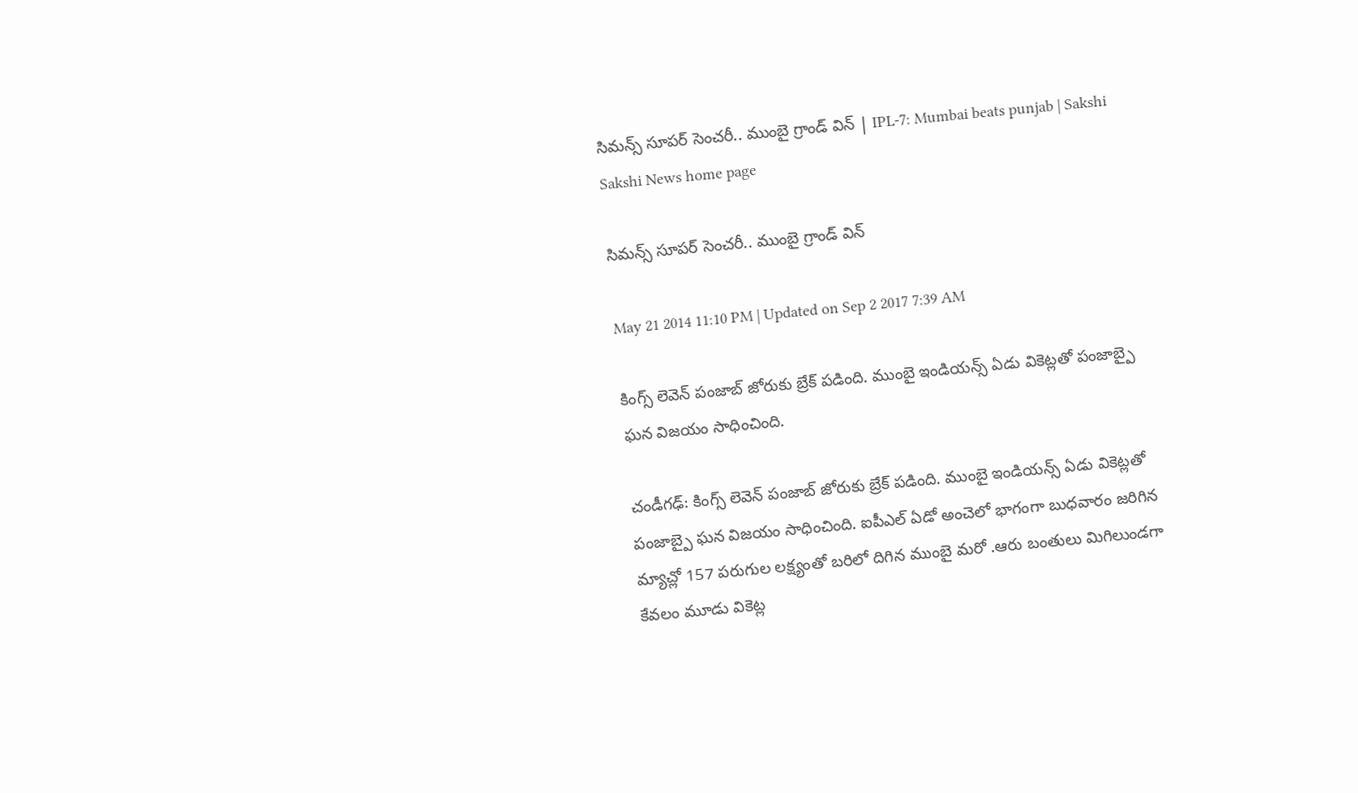సిమన్స్ సూపర్ సెంచరీ.. ముంబై గ్రాండ్ విన్ | IPL-7: Mumbai beats punjab | Sakshi
Sakshi News home page

సిమన్స్ సూపర్ సెంచరీ.. ముంబై గ్రాండ్ విన్

May 21 2014 11:10 PM | Updated on Sep 2 2017 7:39 AM

కింగ్స్ లెవెన్ పంజాబ్ జోరుకు బ్రేక్ పడింది. ముంబై ఇండియన్స్ ఏడు వికెట్లతో పంజాబ్పై ఘన విజయం సాధించింది.

చండీగఢ్: కింగ్స్ లెవెన్ పంజాబ్ జోరుకు బ్రేక్ పడింది. ముంబై ఇండియన్స్ ఏడు వికెట్లతో పంజాబ్పై ఘన విజయం సాధించింది. ఐపీఎల్ ఏడో అంచెలో భాగంగా బుధవారం జరిగిన మ్యాచ్లో 157 పరుగుల లక్ష్యంతో బరిలో దిగిన ముంబై మరో .ఆరు బంతులు మిగిలుండగా కేవలం మూడు వికెట్ల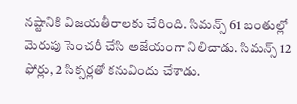నష్టానికి విజయతీరాలకు చేరింది. సిమన్స్ 61 బంతుల్లో మెరుపు సెంచరీ చేసి అజేయంగా నిలిచాడు. సిమన్స్ 12 ఫోర్లు, 2 సిక్సర్లతో కనువిందు చేశాడు.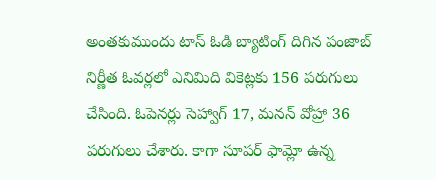అంతకుముందు టాస్ ఓడి బ్యాటింగ్ దిగిన పంజాబ్ నిర్ణీత ఓవర్లలో ఎనిమిది వికెట్లకు 156 పరుగులు చేసింది. ఓపెనర్లు సెహ్వాగ్ 17, మనన్ వోహ్రా 36 పరుగులు చేశారు. కాగా సూపర్ ఫామ్లో ఉన్న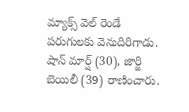మ్యాక్స్ వెల్ రెండే పరుగులకు వెనుదిరిగాడు. షాన్ మార్ష్ (30), జార్జి బెయిలీ (39) రాణించారు.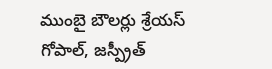ముంబై బౌలర్లు శ్రేయస్ గోపాల్, జస్ప్రీత్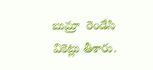బుమ్రా  రెండేసి వికెట్లు తీశారు.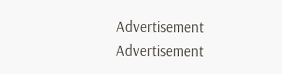Advertisement
Advertisement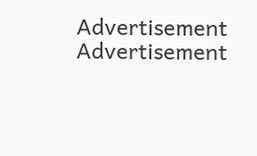Advertisement
Advertisement